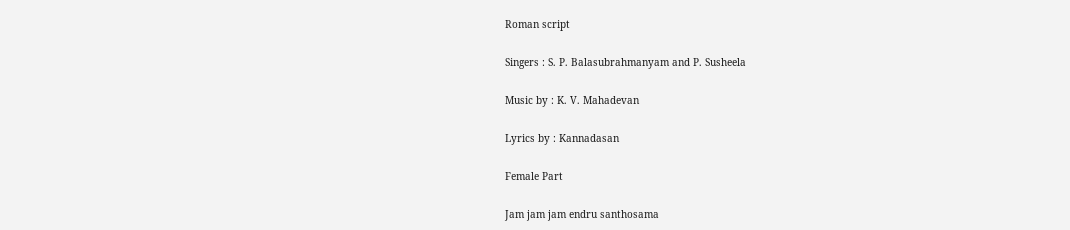Roman script

Singers : S. P. Balasubrahmanyam and P. Susheela

Music by : K. V. Mahadevan

Lyrics by : Kannadasan

Female Part

Jam jam jam endru santhosama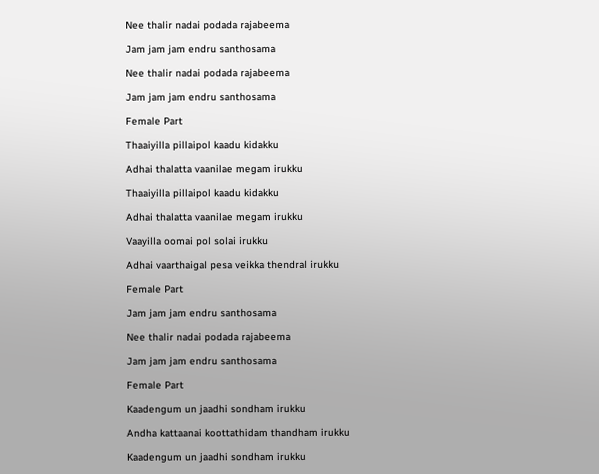Nee thalir nadai podada rajabeema

Jam jam jam endru santhosama

Nee thalir nadai podada rajabeema

Jam jam jam endru santhosama

Female Part

Thaaiyilla pillaipol kaadu kidakku

Adhai thalatta vaanilae megam irukku

Thaaiyilla pillaipol kaadu kidakku

Adhai thalatta vaanilae megam irukku

Vaayilla oomai pol solai irukku

Adhai vaarthaigal pesa veikka thendral irukku

Female Part

Jam jam jam endru santhosama

Nee thalir nadai podada rajabeema

Jam jam jam endru santhosama

Female Part

Kaadengum un jaadhi sondham irukku

Andha kattaanai koottathidam thandham irukku

Kaadengum un jaadhi sondham irukku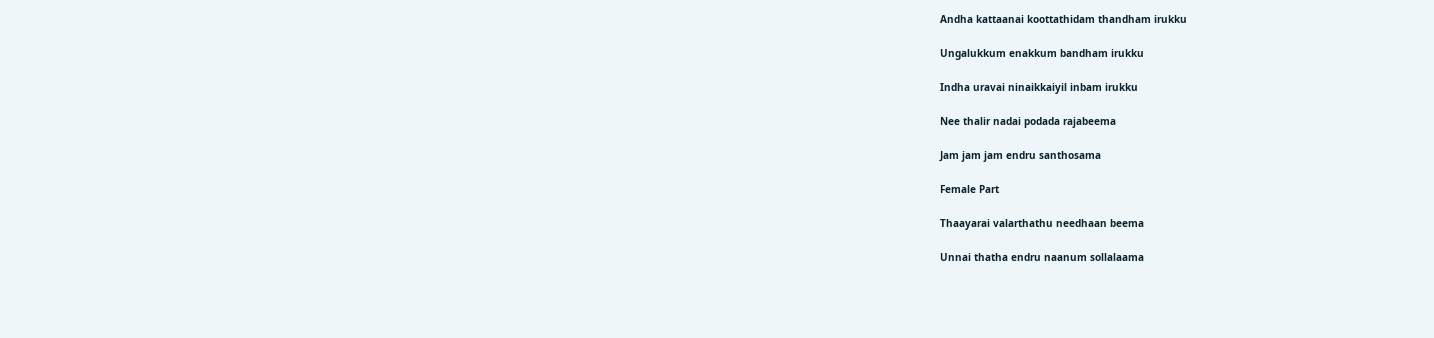Andha kattaanai koottathidam thandham irukku

Ungalukkum enakkum bandham irukku

Indha uravai ninaikkaiyil inbam irukku

Nee thalir nadai podada rajabeema

Jam jam jam endru santhosama

Female Part

Thaayarai valarthathu needhaan beema

Unnai thatha endru naanum sollalaama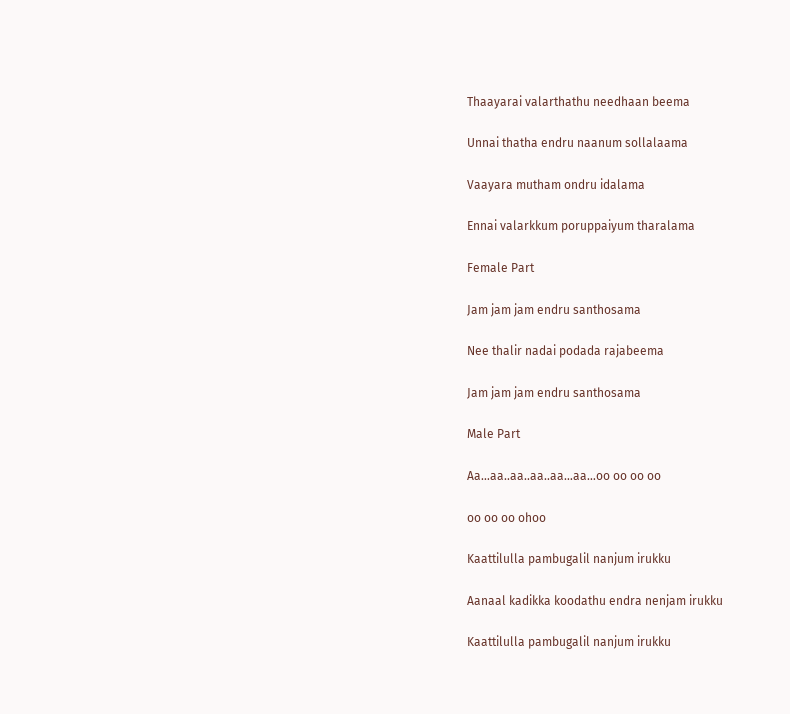Thaayarai valarthathu needhaan beema

Unnai thatha endru naanum sollalaama

Vaayara mutham ondru idalama

Ennai valarkkum poruppaiyum tharalama

Female Part

Jam jam jam endru santhosama

Nee thalir nadai podada rajabeema

Jam jam jam endru santhosama

Male Part

Aa…aa..aa..aa..aa…aa…oo oo oo oo

oo oo oo ohoo

Kaattilulla pambugalil nanjum irukku

Aanaal kadikka koodathu endra nenjam irukku

Kaattilulla pambugalil nanjum irukku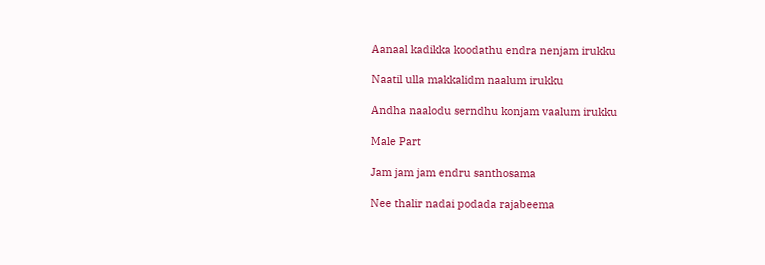Aanaal kadikka koodathu endra nenjam irukku

Naatil ulla makkalidm naalum irukku

Andha naalodu serndhu konjam vaalum irukku

Male Part

Jam jam jam endru santhosama

Nee thalir nadai podada rajabeema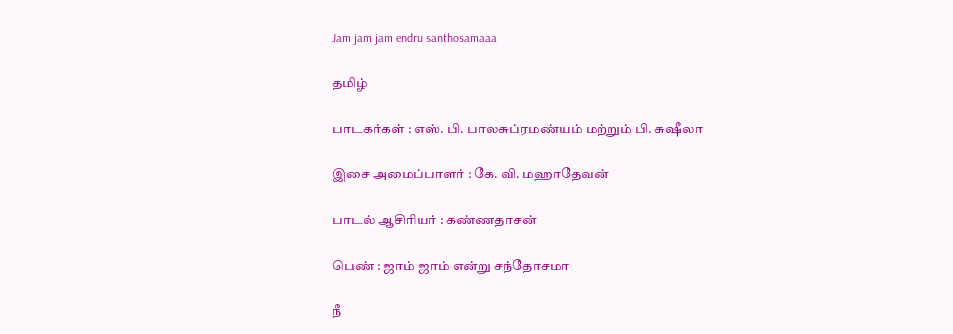Jam jam jam endru santhosamaaa

தமிழ்

பாடகர்கள் : எஸ். பி. பாலசுப்ரமண்யம் மற்றும் பி. சுஷீலா

இசை அமைப்பாளர் : கே. வி. மஹாதேவன்

பாடல் ஆசிரியர் : கண்ணதாசன்

பெண் : ஜாம் ஜாம் என்று சந்தோசமா

நீ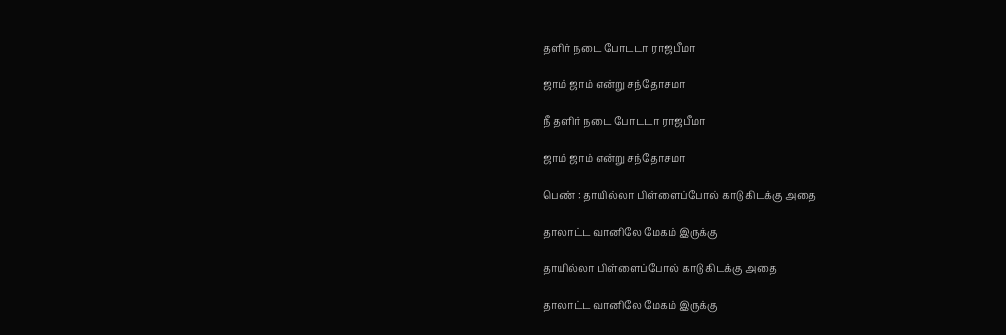தளிர் நடை போடடா ராஜபீமா

ஜாம் ஜாம் என்று சந்தோசமா

நீ தளிர் நடை போடடா ராஜபீமா

ஜாம் ஜாம் என்று சந்தோசமா

பெண் : தாயில்லா பிள்ளைப்போல் காடு கிடக்கு அதை

தாலாட்ட வானிலே மேகம் இருக்கு

தாயில்லா பிள்ளைப்போல் காடு கிடக்கு அதை

தாலாட்ட வானிலே மேகம் இருக்கு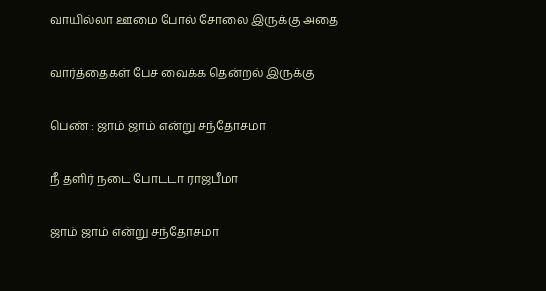வாயில்லா ஊமை போல் சோலை இருக்கு அதை

வார்த்தைகள் பேச வைக்க தென்றல் இருக்கு

பெண் : ஜாம் ஜாம் என்று சந்தோசமா

நீ தளிர் நடை போடடா ராஜபீமா

ஜாம் ஜாம் என்று சந்தோசமா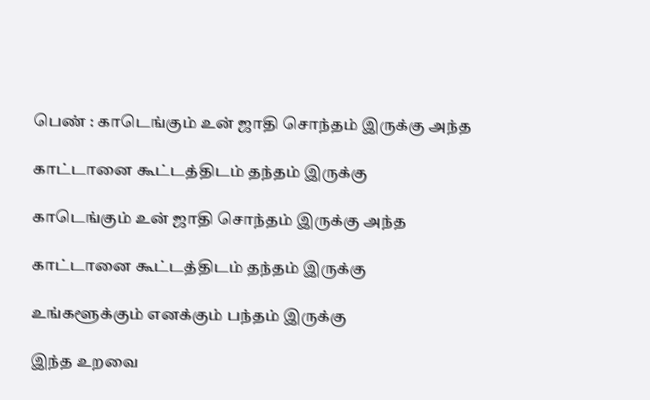பெண் : காடெங்கும் உன் ஜாதி சொந்தம் இருக்கு அந்த

காட்டானை கூட்டத்திடம் தந்தம் இருக்கு

காடெங்கும் உன் ஜாதி சொந்தம் இருக்கு அந்த

காட்டானை கூட்டத்திடம் தந்தம் இருக்கு

உங்களூக்கும் எனக்கும் பந்தம் இருக்கு

இந்த உறவை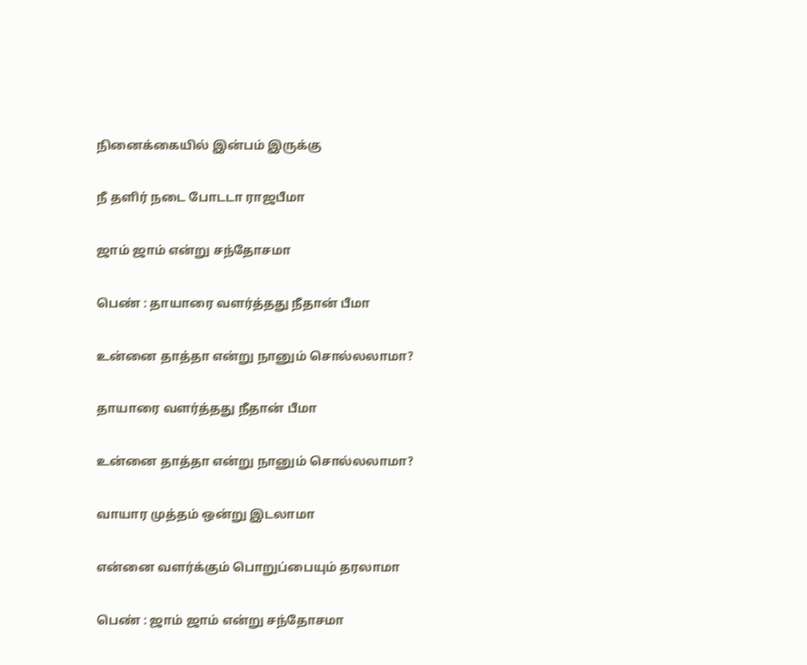நினைக்கையில் இன்பம் இருக்கு

நீ தளிர் நடை போடடா ராஜபீமா

ஜாம் ஜாம் என்று சந்தோசமா

பெண் : தாயாரை வளர்த்தது நீதான் பீமா

உன்னை தாத்தா என்று நானும் சொல்லலாமா?

தாயாரை வளர்த்தது நீதான் பீமா

உன்னை தாத்தா என்று நானும் சொல்லலாமா?

வாயார முத்தம் ஒன்று இடலாமா

என்னை வளர்க்கும் பொறுப்பையும் தரலாமா

பெண் : ஜாம் ஜாம் என்று சந்தோசமா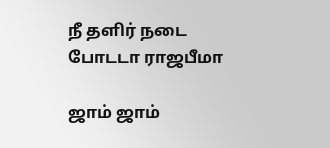நீ தளிர் நடை போடடா ராஜபீமா

ஜாம் ஜாம்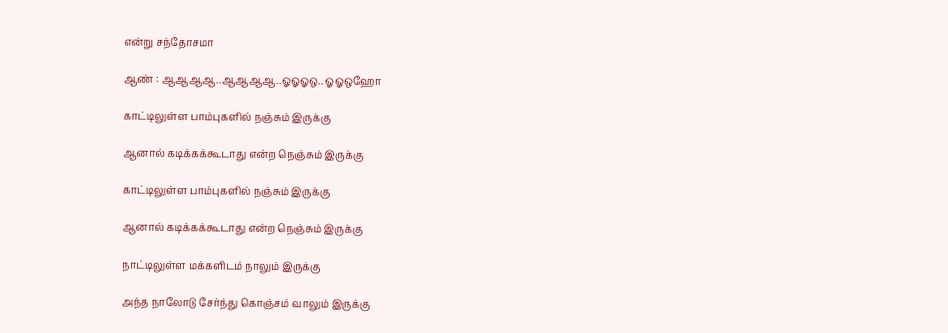என்று சந்தோசமா

ஆண் : ஆஆஆஆ..ஆஆஆஆ..ஓஓஓஒ.. ஓஓஒஹோ

காட்டிலுள்ள பாம்புகளில் நஞ்சும் இருக்கு

ஆனால் கடிக்கக்கூடாது என்ற நெஞ்சும் இருக்கு

காட்டிலுள்ள பாம்புகளில் நஞ்சும் இருக்கு

ஆனால் கடிக்கக்கூடாது என்ற நெஞ்சும் இருக்கு

நாட்டிலுள்ள மக்களிடம் நாலும் இருக்கு

அந்த நாலோடு சேர்ந்து கொஞ்சம் வாலும் இருக்கு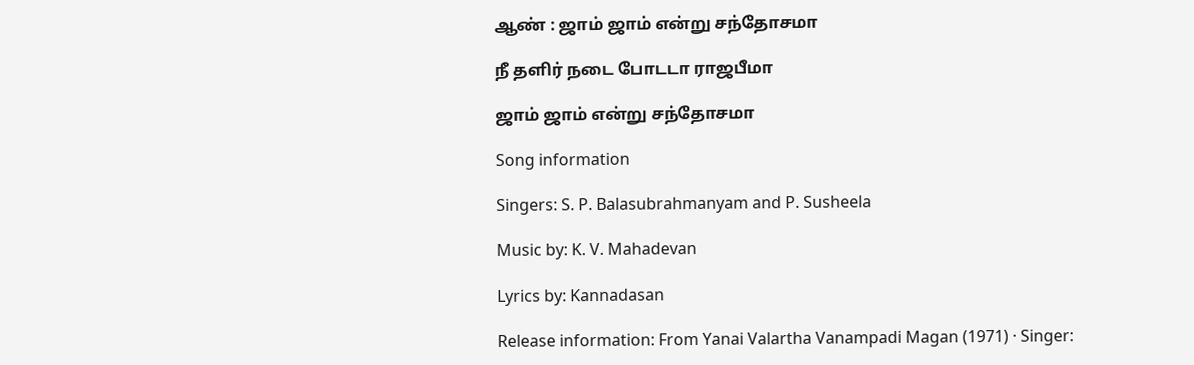ஆண் : ஜாம் ஜாம் என்று சந்தோசமா

நீ தளிர் நடை போடடா ராஜபீமா

ஜாம் ஜாம் என்று சந்தோசமா

Song information

Singers: S. P. Balasubrahmanyam and P. Susheela

Music by: K. V. Mahadevan

Lyrics by: Kannadasan

Release information: From Yanai Valartha Vanampadi Magan (1971) · Singer: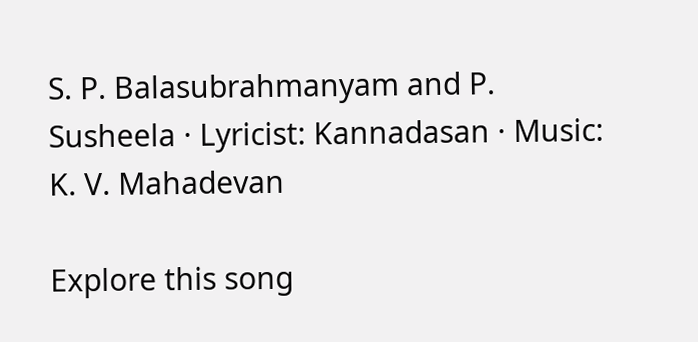S. P. Balasubrahmanyam and P. Susheela · Lyricist: Kannadasan · Music: K. V. Mahadevan

Explore this song